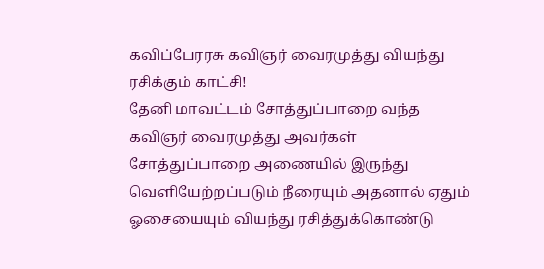கவிப்பேரரசு கவிஞர் வைரமுத்து வியந்து ரசிக்கும் காட்சி!
தேனி மாவட்டம் சோத்துப்பாறை வந்த கவிஞர் வைரமுத்து அவர்கள் சோத்துப்பாறை அணையில் இருந்து வெளியேற்றப்படும் நீரையும் அதனால் ஏதும் ஓசையையும் வியந்து ரசித்துக்கொண்டு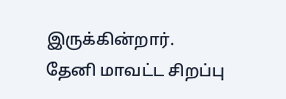இருக்கின்றார்.
தேனி மாவட்ட சிறப்பு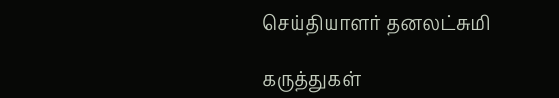செய்தியாளர் தனலட்சுமி

கருத்துகள்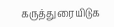கருத்துரையிடுக